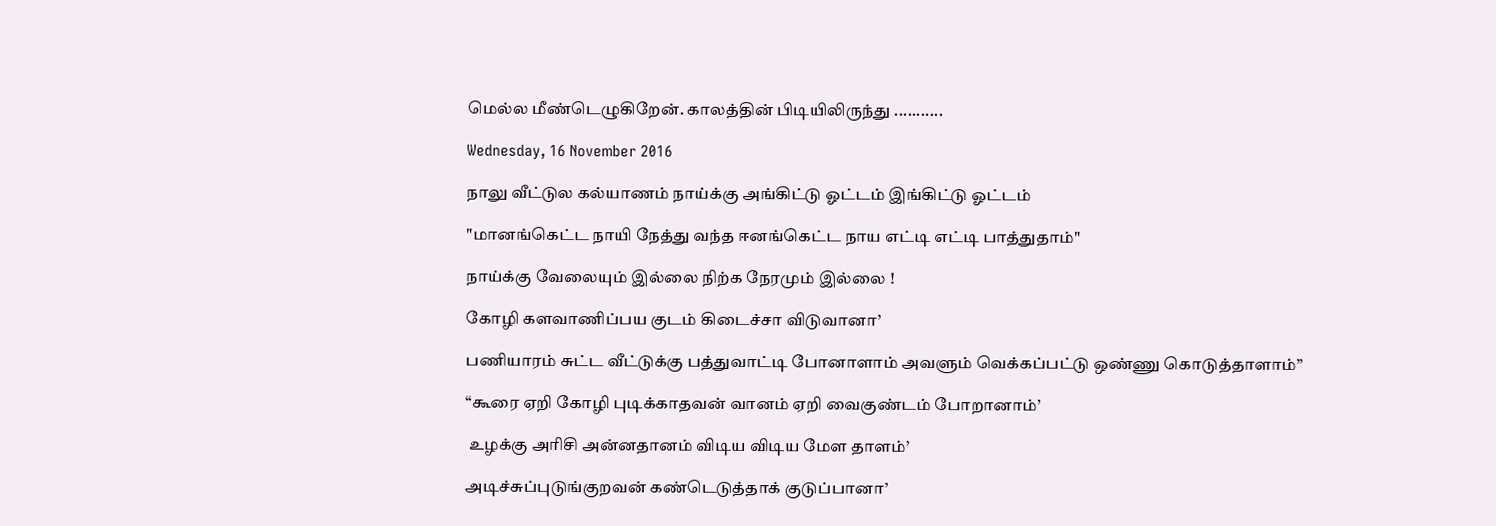மெல்ல மீண்டெழுகிறேன். காலத்தின் பிடியிலிருந்து ...........

Wednesday, 16 November 2016

நாலு வீட்டுல கல்யாணம் நாய்க்கு அங்கிட்டு ஓட்டம் இங்கிட்டு ஓட்டம்

"மானங்கெட்ட நாயி நேத்து வந்த ஈனங்கெட்ட நாய எட்டி எட்டி பாத்துதாம்"

நாய்க்கு வேலையும் இல்லை நிற்க நேரமும் இல்லை !

கோழி களவாணிப்பய குடம் கிடைச்சா விடுவானா’

பணியாரம் சுட்ட வீட்டுக்கு பத்துவாட்டி போனாளாம் அவளும் வெக்கப்பட்டு ஒண்ணு கொடுத்தாளாம்”

“கூரை ஏறி கோழி புடிக்காதவன் வானம் ஏறி வைகுண்டம் போறானாம்’

 உழக்கு அரிசி அன்னதானம் விடிய விடிய மேள தாளம்’

அடிச்சுப்புடுங்குறவன் கண்டெடுத்தாக் குடுப்பானா’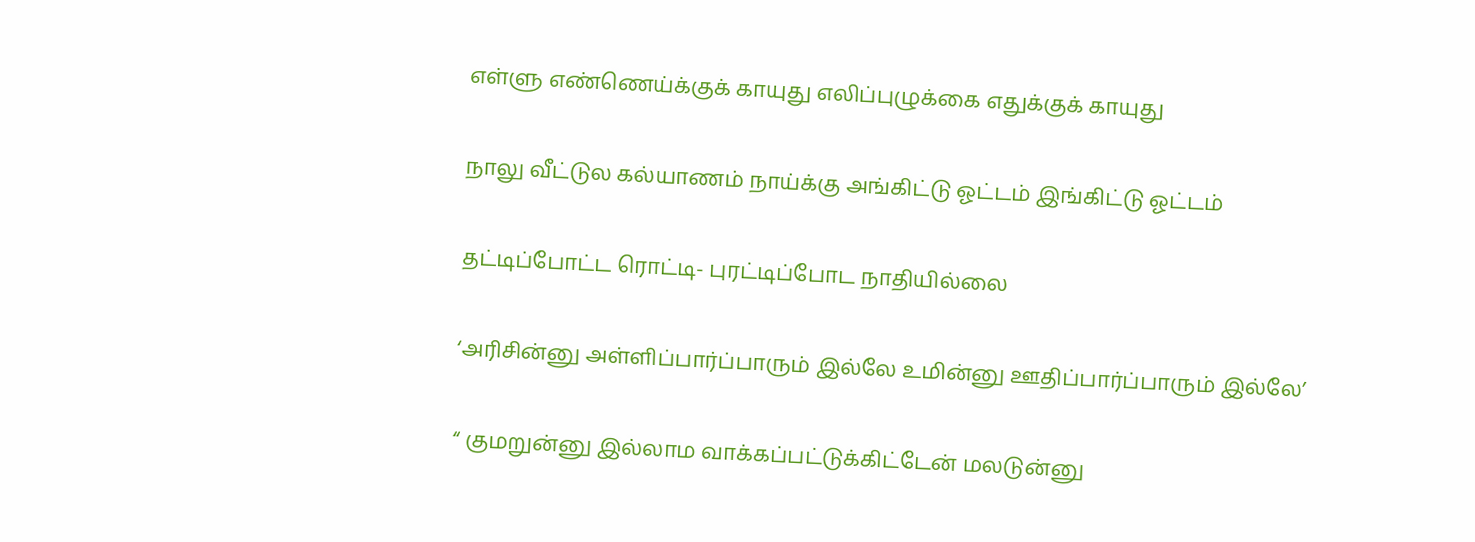எள்ளு எண்ணெய்க்குக் காயுது எலிப்புழுக்கை எதுக்குக் காயுது

நாலு வீட்டுல கல்யாணம் நாய்க்கு அங்கிட்டு ஓட்டம் இங்கிட்டு ஓட்டம்

தட்டிப்போட்ட ரொட்டி- புரட்டிப்போட நாதியில்லை

‘அரிசின்னு அள்ளிப்பார்ப்பாரும் இல்லே உமின்னு ஊதிப்பார்ப்பாரும் இல்லே’

“ குமறுன்னு இல்லாம வாக்கப்பட்டுக்கிட்டேன் மலடுன்னு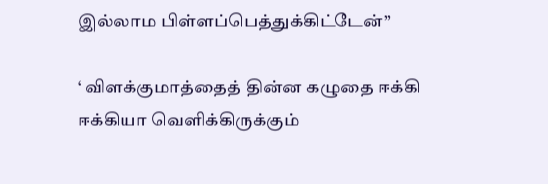இல்லாம பிள்ளப்பெத்துக்கிட்டேன்”

‘ விளக்குமாத்தைத் தின்ன கழுதை ஈக்கி ஈக்கியா வெளிக்கிருக்கும்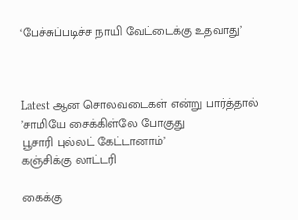‘பேச்சுப்படிச்ச நாயி வேட்டைக்கு உதவாது’



Latest ஆன சொலவடைகள் என்று பார்த்தால்
’சாமியே சைக்கிள்லே போகுது
பூசாரி புல்லட் கேட்டானாம்’
கஞ்சிக்கு லாட்டரி

கைக்கு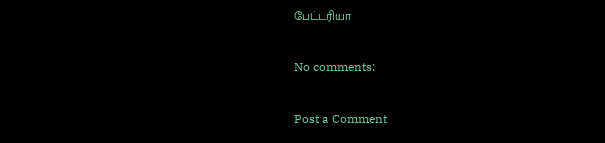பேட்டரியா

No comments:

Post a Comment